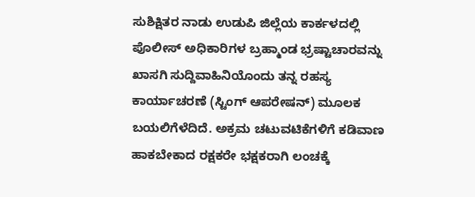ಸುಶಿಕ್ಷಿತರ ನಾಡು ಉಡುಪಿ ಜಿಲ್ಲೆಯ ಕಾರ್ಕಳದಲ್ಲಿ ಪೊಲೀಸ್ ಅಧಿಕಾರಿಗಳ ಬ್ರಹ್ಮಾಂಡ ಭ್ರಷ್ಟಾಚಾರವನ್ನು ಖಾಸಗಿ ಸುದ್ದಿವಾಹಿನಿಯೊಂದು ತನ್ನ ರಹಸ್ಯ ಕಾರ್ಯಾಚರಣೆ (ಸ್ಟಿಂಗ್ ಆಪರೇಷನ್) ಮೂಲಕ ಬಯಲಿಗೆಳೆದಿದೆ. ಅಕ್ರಮ ಚಟುವಟಿಕೆಗಳಿಗೆ ಕಡಿವಾಣ ಹಾಕಬೇಕಾದ ರಕ್ಷಕರೇ ಭಕ್ಷಕರಾಗಿ ಲಂಚಕ್ಕೆ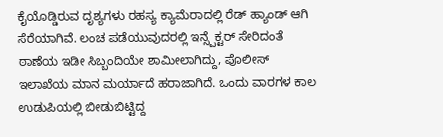ಕೈಯೊಡ್ಡಿರುವ ದೃಶ್ಯಗಳು ರಹಸ್ಯ ಕ್ಯಾಮೆರಾದಲ್ಲಿ ರೆಡ್ ಹ್ಯಾಂಡ್ ಆಗಿ ಸೆರೆಯಾಗಿವೆ. ಲಂಚ ಪಡೆಯುವುದರಲ್ಲಿ ಇನ್ಸ್ಪೆಕ್ಟರ್ ಸೇರಿದಂತೆ ಠಾಣೆಯ ಇಡೀ ಸಿಬ್ಬಂದಿಯೇ ಶಾಮೀಲಾಗಿದ್ದು, ಪೊಲೀಸ್ ಇಲಾಖೆಯ ಮಾನ ಮರ್ಯಾದೆ ಹರಾಜಾಗಿದೆ. ಒಂದು ವಾರಗಳ ಕಾಲ ಉಡುಪಿಯಲ್ಲಿ ಬೀಡುಬಿಟ್ಟಿದ್ದ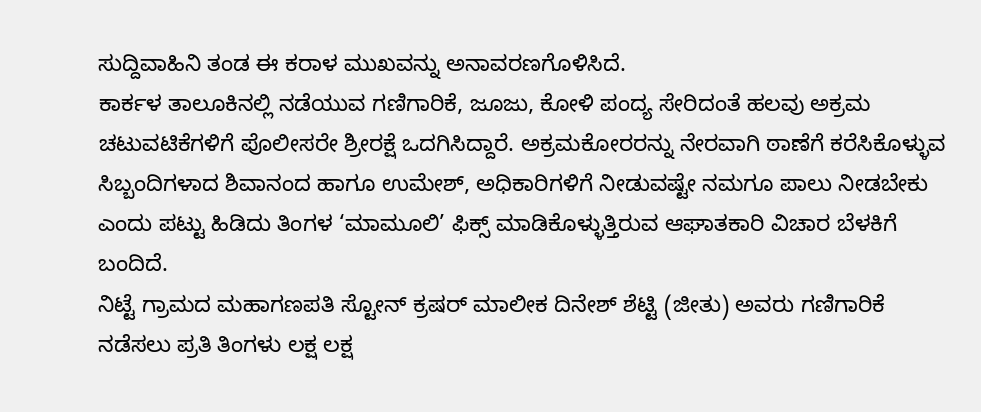ಸುದ್ದಿವಾಹಿನಿ ತಂಡ ಈ ಕರಾಳ ಮುಖವನ್ನು ಅನಾವರಣಗೊಳಿಸಿದೆ.
ಕಾರ್ಕಳ ತಾಲೂಕಿನಲ್ಲಿ ನಡೆಯುವ ಗಣಿಗಾರಿಕೆ, ಜೂಜು, ಕೋಳಿ ಪಂದ್ಯ ಸೇರಿದಂತೆ ಹಲವು ಅಕ್ರಮ ಚಟುವಟಿಕೆಗಳಿಗೆ ಪೊಲೀಸರೇ ಶ್ರೀರಕ್ಷೆ ಒದಗಿಸಿದ್ದಾರೆ. ಅಕ್ರಮಕೋರರನ್ನು ನೇರವಾಗಿ ಠಾಣೆಗೆ ಕರೆಸಿಕೊಳ್ಳುವ ಸಿಬ್ಬಂದಿಗಳಾದ ಶಿವಾನಂದ ಹಾಗೂ ಉಮೇಶ್, ಅಧಿಕಾರಿಗಳಿಗೆ ನೀಡುವಷ್ಟೇ ನಮಗೂ ಪಾಲು ನೀಡಬೇಕು ಎಂದು ಪಟ್ಟು ಹಿಡಿದು ತಿಂಗಳ ‘ಮಾಮೂಲಿ’ ಫಿಕ್ಸ್ ಮಾಡಿಕೊಳ್ಳುತ್ತಿರುವ ಆಘಾತಕಾರಿ ವಿಚಾರ ಬೆಳಕಿಗೆ ಬಂದಿದೆ.
ನಿಟ್ಟೆ ಗ್ರಾಮದ ಮಹಾಗಣಪತಿ ಸ್ಟೋನ್ ಕ್ರಷರ್ ಮಾಲೀಕ ದಿನೇಶ್ ಶೆಟ್ಟಿ (ಜೀತು) ಅವರು ಗಣಿಗಾರಿಕೆ ನಡೆಸಲು ಪ್ರತಿ ತಿಂಗಳು ಲಕ್ಷ ಲಕ್ಷ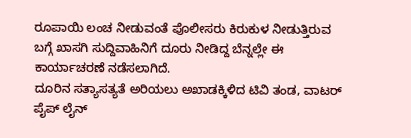ರೂಪಾಯಿ ಲಂಚ ನೀಡುವಂತೆ ಪೊಲೀಸರು ಕಿರುಕುಳ ನೀಡುತ್ತಿರುವ ಬಗ್ಗೆ ಖಾಸಗಿ ಸುದ್ದಿವಾಹಿನಿಗೆ ದೂರು ನೀಡಿದ್ದ ಬೆನ್ನಲ್ಲೇ ಈ ಕಾರ್ಯಾಚರಣೆ ನಡೆಸಲಾಗಿದೆ.
ದೂರಿನ ಸತ್ಯಾಸತ್ಯತೆ ಅರಿಯಲು ಅಖಾಡಕ್ಕಿಳಿದ ಟಿವಿ ತಂಡ, ವಾಟರ್ ಪೈಪ್ ಲೈನ್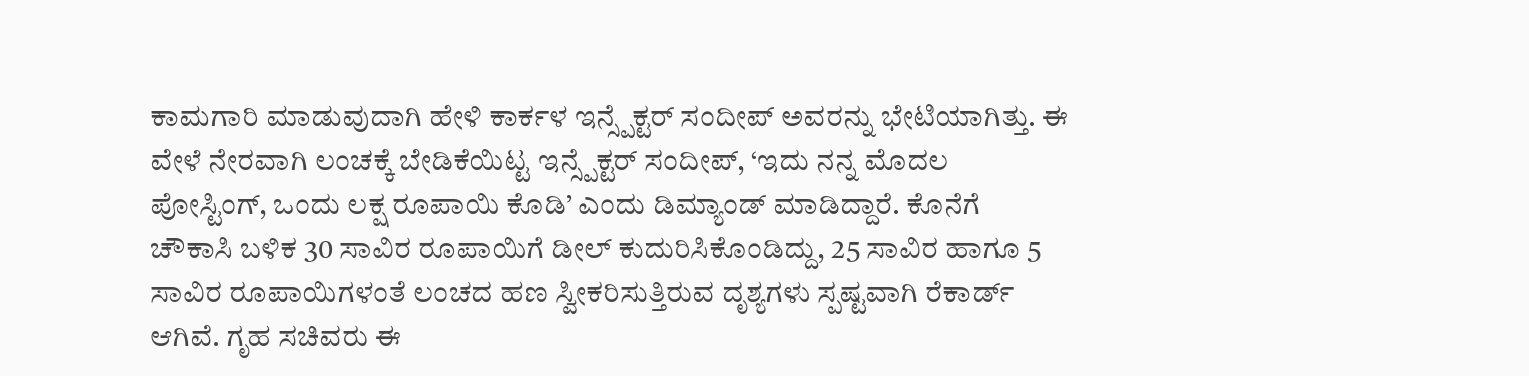ಕಾಮಗಾರಿ ಮಾಡುವುದಾಗಿ ಹೇಳಿ ಕಾರ್ಕಳ ಇನ್ಸ್ಪೆಕ್ಟರ್ ಸಂದೀಪ್ ಅವರನ್ನು ಭೇಟಿಯಾಗಿತ್ತು. ಈ ವೇಳೆ ನೇರವಾಗಿ ಲಂಚಕ್ಕೆ ಬೇಡಿಕೆಯಿಟ್ಟ ಇನ್ಸ್ಪೆಕ್ಟರ್ ಸಂದೀಪ್, ‘ಇದು ನನ್ನ ಮೊದಲ ಪೋಸ್ಟಿಂಗ್, ಒಂದು ಲಕ್ಷ ರೂಪಾಯಿ ಕೊಡಿ’ ಎಂದು ಡಿಮ್ಯಾಂಡ್ ಮಾಡಿದ್ದಾರೆ. ಕೊನೆಗೆ ಚೌಕಾಸಿ ಬಳಿಕ 30 ಸಾವಿರ ರೂಪಾಯಿಗೆ ಡೀಲ್ ಕುದುರಿಸಿಕೊಂಡಿದ್ದು, 25 ಸಾವಿರ ಹಾಗೂ 5 ಸಾವಿರ ರೂಪಾಯಿಗಳಂತೆ ಲಂಚದ ಹಣ ಸ್ವೀಕರಿಸುತ್ತಿರುವ ದೃಶ್ಯಗಳು ಸ್ಪಷ್ಟವಾಗಿ ರೆಕಾರ್ಡ್ ಆಗಿವೆ. ಗೃಹ ಸಚಿವರು ಈ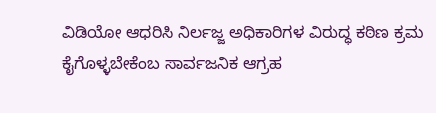ವಿಡಿಯೋ ಆಧರಿಸಿ ನಿರ್ಲಜ್ಜ ಅಧಿಕಾರಿಗಳ ವಿರುದ್ಧ ಕಠಿಣ ಕ್ರಮ ಕೈಗೊಳ್ಳಬೇಕೆಂಬ ಸಾರ್ವಜನಿಕ ಆಗ್ರಹ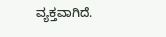ವ್ಯಕ್ತವಾಗಿದೆ.